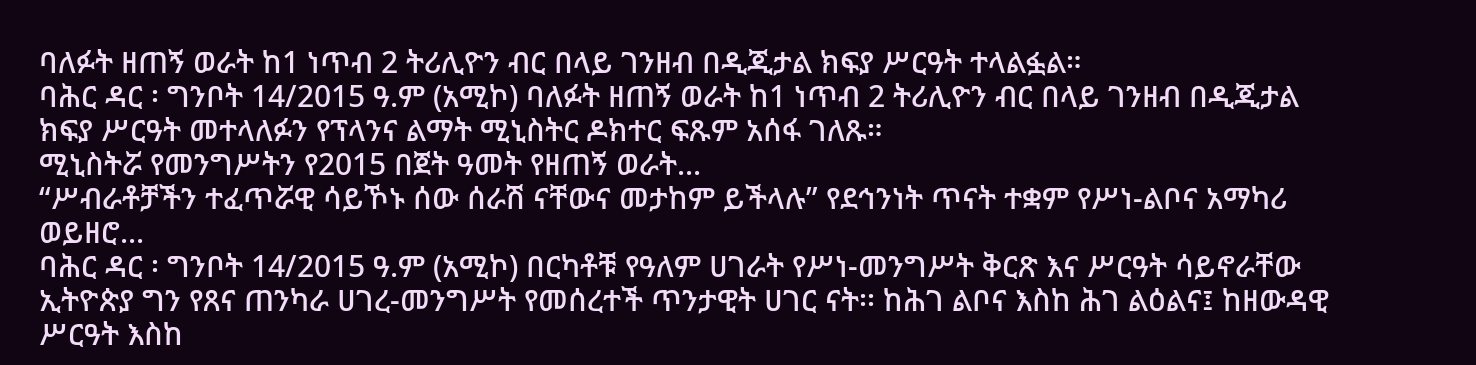ባለፉት ዘጠኝ ወራት ከ1 ነጥብ 2 ትሪሊዮን ብር በላይ ገንዘብ በዲጂታል ክፍያ ሥርዓት ተላልፏል።
ባሕር ዳር ፡ ግንቦት 14/2015 ዓ.ም (አሚኮ) ባለፉት ዘጠኝ ወራት ከ1 ነጥብ 2 ትሪሊዮን ብር በላይ ገንዘብ በዲጂታል ክፍያ ሥርዓት መተላለፉን የፕላንና ልማት ሚኒስትር ዶክተር ፍጹም አሰፋ ገለጹ።
ሚኒስትሯ የመንግሥትን የ2015 በጀት ዓመት የዘጠኝ ወራት...
“ሥብራቶቻችን ተፈጥሯዊ ሳይኾኑ ሰው ሰራሽ ናቸውና መታከም ይችላሉ” የደኅንነት ጥናት ተቋም የሥነ-ልቦና አማካሪ ወይዘሮ...
ባሕር ዳር ፡ ግንቦት 14/2015 ዓ.ም (አሚኮ) በርካቶቹ የዓለም ሀገራት የሥነ-መንግሥት ቅርጽ እና ሥርዓት ሳይኖራቸው ኢትዮጵያ ግን የጸና ጠንካራ ሀገረ-መንግሥት የመሰረተች ጥንታዊት ሀገር ናት፡፡ ከሕገ ልቦና እስከ ሕገ ልዕልና፤ ከዘውዳዊ ሥርዓት እስከ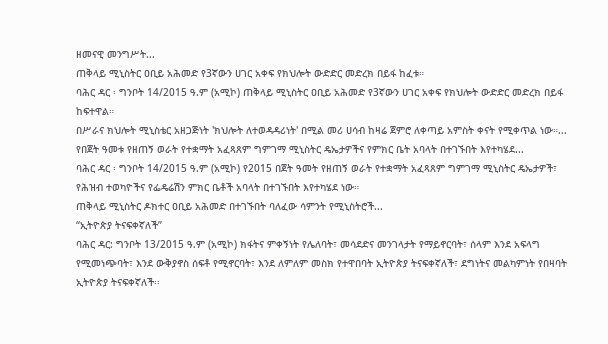ዘመናዊ መንግሥት...
ጠቅላይ ሚኒስትር ዐቢይ አሕመድ የ3ኛውን ሀገር አቀፍ የክህሎት ውድድር መድረክ በይፋ ከፈቱ።
ባሕር ዳር ፡ ግንቦት 14/2015 ዓ.ም (አሚኮ) ጠቅላይ ሚኒስትር ዐቢይ አሕመድ የ3ኛውን ሀገር አቀፍ የክህሎት ውድድር መድረክ በይፋ ከፍተዋል።
በሥራና ክህሎት ሚኒስቴር አዘጋጅነት 'ክህሎት ለተወዳዳሪነት' በሚል መሪ ሀሳብ ከዛሬ ጀምሮ ለቀጣይ አምስት ቀናት የሚቀጥል ነው።...
የበጀት ዓመቱ የዘጠኝ ወራት የተቋማት አፈጻጸም ግምገማ ሚኒስትር ዴኤታዎችና የምክር ቤት አባላት በተገኙበት እየተካሄደ...
ባሕር ዳር ፡ ግንቦት 14/2015 ዓ.ም (አሚኮ) የ2015 በጀት ዓመት የዘጠኝ ወራት የተቋማት አፈጻጸም ግምገማ ሚኒስትር ዴኤታዎች፣ የሕዝብ ተወካዮችና የፌዴሬሽን ምክር ቤቶች አባላት በተገኙበት እየተካሄደ ነው።
ጠቅላይ ሚኒስትር ዶክተር ዐቢይ አሕመድ በተገኙበት ባለፈው ሳምንት የሚኒስትሮች...
“ኢትዮጵያ ትናፍቀኛለች”
ባሕር ዳር: ግንቦት 13/2015 ዓ.ም (አሚኮ) ክፋትና ምቀኝነት የሌለባት፣ መሳደድና መንገላታት የማይኖርባት፣ ሰላም እንደ አፍላግ የሚመነጭባት፣ እንደ ውቅያኖስ ሰፍቶ የሚኖርባት፣ እንደ ለምለም መስክ የተዋበባት ኢትዮጵያ ትናፍቀኛለች፣ ደግነትና መልካምነት የበዛባት ኢትዮጵያ ትናፍቀኛለች፡፡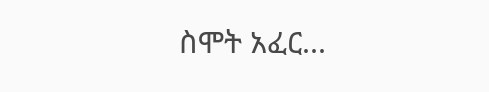ስሞት አፈር...